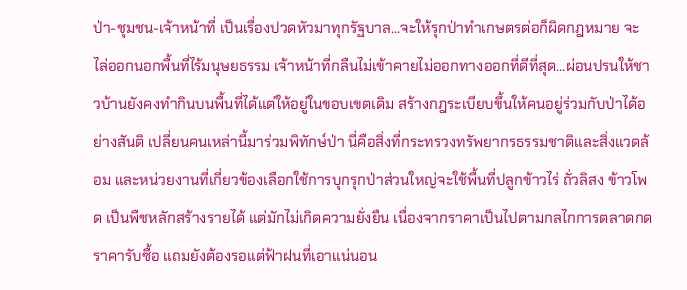ป่า-ชุมชน-เจ้าหน้าที่ เป็นเรื่องปวดหัวมาทุกรัฐบาล...จะให้รุกป่าทำเกษตรต่อก็ผิดกฎหมาย จะไล่ออกนอกพื้นที่ไร้มนุษยธรรม เจ้าหน้าที่กลืนไม่เข้าคายไม่ออกทางออกที่ดีที่สุด...ผ่อนปรนให้ชาวบ้านยังคงทำกินบนพื้นที่ได้แต่ให้อยู่ในขอบเขตเดิม สร้างกฎระเบียบขึ้นให้คนอยู่ร่วมกับป่าได้อย่างสันติ เปลี่ยนคนเหล่านี้มาร่วมพิทักษ์ป่า นี่คือสิ่งที่กระทรวงทรัพยากรธรรมชาติและสิ่งแวดล้อม และหน่วยงานที่เกี่ยวข้องเลือกใช้การบุกรุกป่าส่วนใหญ่จะใช้พื้นที่ปลูกข้าวไร่ ถั่วลิสง ข้าวโพด เป็นพืชหลักสร้างรายได้ แต่มักไม่เกิดความยั่งยืน เนื่องจากราคาเป็นไปตามกลไกการตลาดกดราคารับซื้อ แถมยังต้องรอแต่ฟ้าฝนที่เอาแน่นอน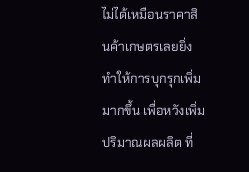ไม่ได้เหมือนราคาสินค้าเกษตรเลยยิ่งทำให้การบุกรุกเพิ่มมากขึ้น เพื่อหวังเพิ่มปริมาณผลผลิต ที่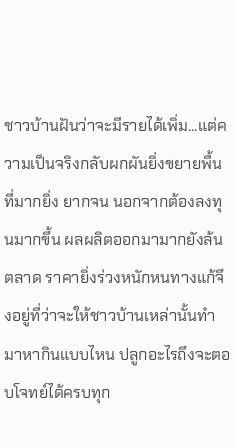ชาวบ้านฝันว่าจะมีรายได้เพิ่ม...แต่ความเป็นจริงกลับผกผันยิ่งขยายพื้นที่มากยิ่ง ยากจน นอกจากต้องลงทุนมากขึ้น ผลผลิตออกมามากยังล้นตลาด ราคายิ่งร่วงหนักหนทางแก้จึงอยู่ที่ว่าจะให้ชาวบ้านเหล่านั้นทำมาหากินแบบไหน ปลูกอะไรถึงจะตอบโจทย์ได้ครบทุก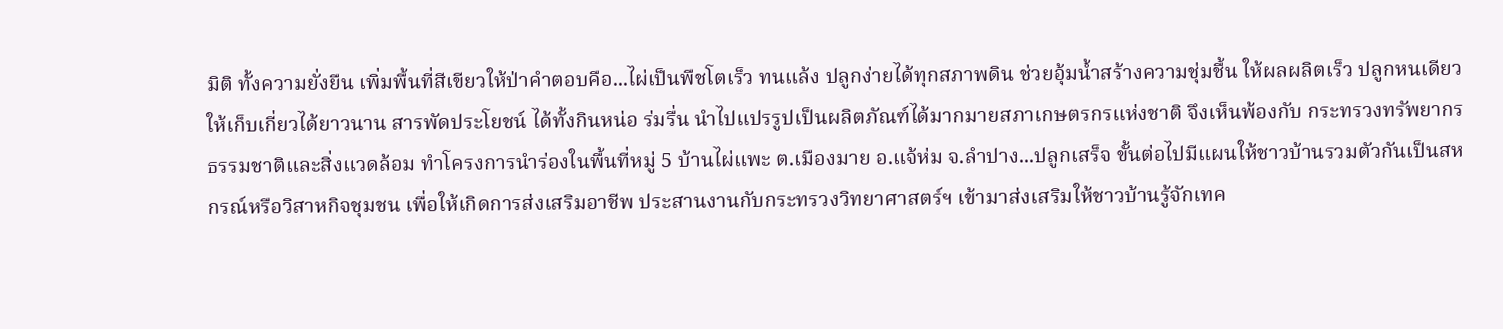มิติ ทั้งความยั่งยืน เพิ่มพื้นที่สีเขียวให้ป่าคำตอบคือ...ไผ่เป็นพืชโตเร็ว ทนแล้ง ปลูกง่ายได้ทุกสภาพดิน ช่วยอุ้มน้ำสร้างความชุ่มชื้น ให้ผลผลิตเร็ว ปลูกหนเดียวให้เก็บเกี่ยวได้ยาวนาน สารพัดประโยชน์ ได้ทั้งกินหน่อ ร่มรื่น นำไปแปรรูปเป็นผลิตภัณฑ์ได้มากมายสภาเกษตรกรแห่งชาติ จึงเห็นพ้องกับ กระทรวงทรัพยากรธรรมชาติและสิ่งแวดล้อม ทำโครงการนำร่องในพื้นที่หมู่ 5 บ้านไผ่แพะ ต.เมืองมาย อ.แจ้ห่ม จ.ลำปาง...ปลูกเสร็จ ขั้นต่อไปมีแผนให้ชาวบ้านรวมตัวกันเป็นสหกรณ์หรือวิสาหกิจชุมชน เพื่อให้เกิดการส่งเสริมอาชีพ ประสานงานกับกระทรวงวิทยาศาสตร์ฯ เข้ามาส่งเสริมให้ชาวบ้านรู้จักเทค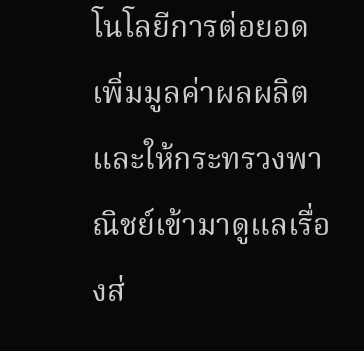โนโลยีการต่อยอดเพิ่มมูลค่าผลผลิต และให้กระทรวงพาณิชย์เข้ามาดูแลเรื่องส่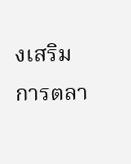งเสริมการตลา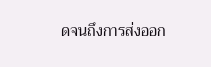ดจนถึงการส่งออก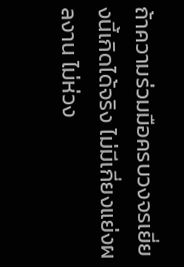ถ้าความร่วมมือครบวงจรเยี่ยงนี้เกิดได้จริง ไม่มีเกี่ยงแย่งผลงาน ไม่ห่วง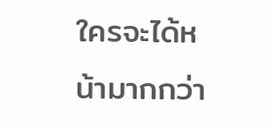ใครจะได้หน้ามากกว่า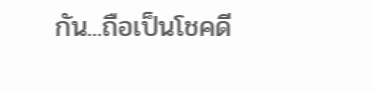กัน...ถือเป็นโชคดี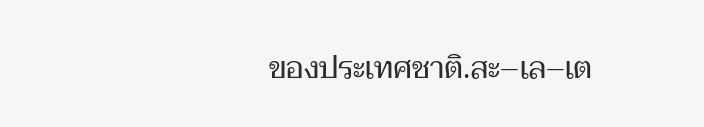ของประเทศชาติ.สะ–เล–เต